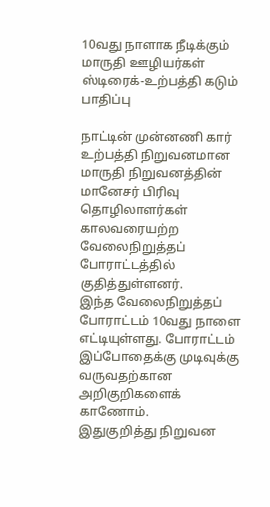10வது நாளாக நீடிக்கும் மாருதி ஊழியர்கள் ஸ்டிரைக்-உற்பத்தி கடும் பாதிப்பு

நாட்டின் முன்னணி கார் உற்பத்தி நிறுவனமான மாருதி நிறுவனத்தின் மானேசர் பிரிவு தொழிலாளர்கள் காலவரையற்ற வேலைநிறுத்தப் போராட்டத்தில் குதித்துள்ளனர்.
இந்த வேலைநிறுத்தப் போராட்டம் 10வது நாளை எட்டியுள்ளது. போராட்டம் இப்போதைக்கு முடிவுக்கு வருவதற்கான அறிகுறிகளைக் காணோம்.
இதுகுறித்து நிறுவன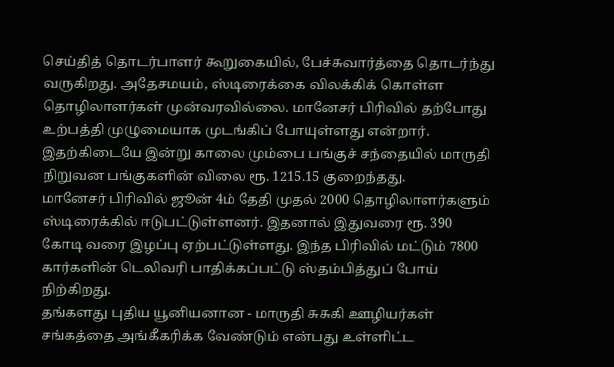செய்தித் தொடர்பாளர் கூறுகையில், பேச்சுவார்த்தை தொடர்ந்து வருகிறது. அதேசமயம், ஸ்டிரைக்கை விலக்கிக் கொள்ள தொழிலாளர்கள் முன்வரவில்லை. மானேசர் பிரிவில் தற்போது உற்பத்தி முழுமையாக முடங்கிப் போயுள்ளது என்றார்.
இதற்கிடையே இன்று காலை மும்பை பங்குச் சந்தையில் மாருதி நிறுவன பங்குகளின் விலை ரூ. 1215.15 குறைந்தது.
மானேசர் பிரிவில் ஜூன் 4ம் தேதி முதல் 2000 தொழிலாளர்களும் ஸ்டிரைக்கில் ஈடுபட்டுள்ளனர். இதனால் இதுவரை ரூ. 390 கோடி வரை இழப்பு ஏற்பட்டுள்ளது. இந்த பிரிவில் மட்டும் 7800 கார்களின் டெலிவரி பாதிக்கப்பட்டு ஸ்தம்பித்துப் போய் நிற்கிறது.
தங்களது புதிய யூனியனான - மாருதி சுசுகி ஊழியர்கள் சங்கத்தை அங்கீகரிக்க வேண்டும் என்பது உள்ளிட்ட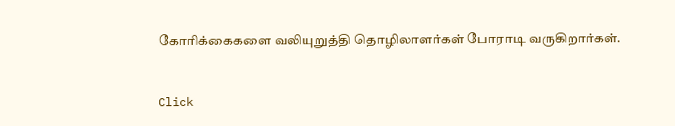கோரிக்கைகளை வலியுறுத்தி தொழிலாளர்கள் போராடி வருகிறார்கள்.


Click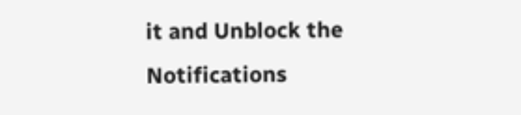it and Unblock the Notifications